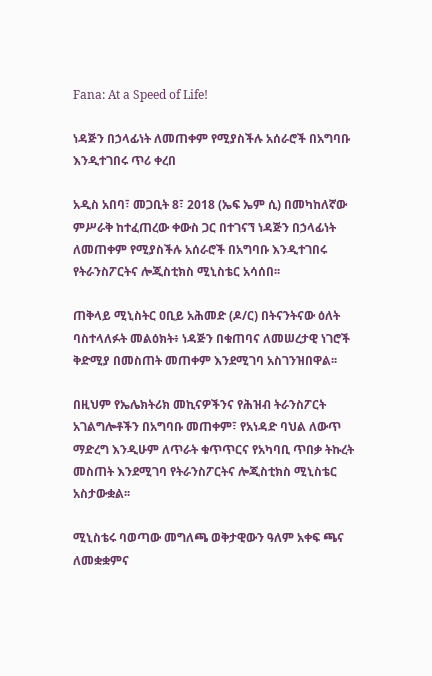Fana: At a Speed of Life!

ነዳጅን በኃላፊነት ለመጠቀም የሚያስችሉ አሰራሮች በአግባቡ እንዲተገበሩ ጥሪ ቀረበ

አዲስ አበባ፣ መጋቢት 8፣ 2018 (ኤፍ ኤም ሲ) በመካከለኛው ምሥራቅ ከተፈጠረው ቀውስ ጋር በተገናኘ ነዳጅን በኃላፊነት ለመጠቀም የሚያስችሉ አሰራሮች በአግባቡ እንዲተገበሩ የትራንስፖርትና ሎጂስቲክስ ሚኒስቴር አሳሰበ፡፡

ጠቅላይ ሚኒስትር ዐቢይ አሕመድ (ዶ/ር) በትናንትናው ዕለት ባስተላለፉት መልዕክት፥ ነዳጅን በቁጠባና ለመሠረታዊ ነገሮች ቅድሚያ በመስጠት መጠቀም እንደሚገባ አስገንዝበዋል፡፡

በዚህም የኤሌክትሪክ መኪናዎችንና የሕዝብ ትራንስፖርት አገልግሎቶችን በአግባቡ መጠቀም፣ የአነዳድ ባህል ለውጥ ማድረግ እንዲሁም ለጥራት ቁጥጥርና የአካባቢ ጥበቃ ትኩረት መስጠት እንደሚገባ የትራንስፖርትና ሎጂስቲክስ ሚኒስቴር አስታውቋል፡፡

ሚኒስቴሩ ባወጣው መግለጫ ወቅታዊውን ዓለም አቀፍ ጫና ለመቋቋምና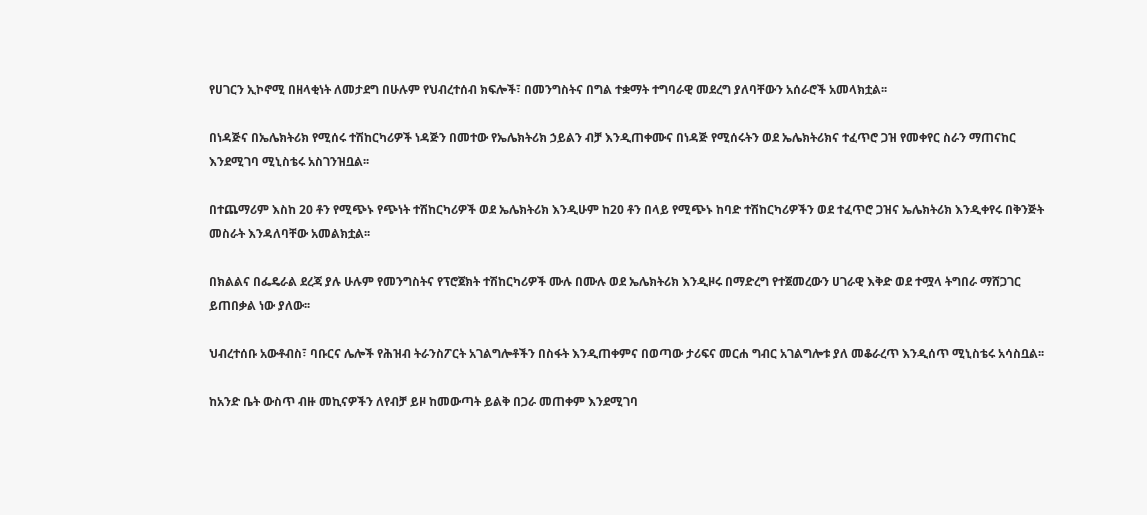የሀገርን ኢኮኖሚ በዘላቂነት ለመታደግ በሁሉም የህብረተሰብ ክፍሎች፣ በመንግስትና በግል ተቋማት ተግባራዊ መደረግ ያለባቸውን አሰራሮች አመላክቷል፡፡

በነዳጅና በኤሌክትሪክ የሚሰሩ ተሽከርካሪዎች ነዳጅን በመተው የኤሌክትሪክ ኃይልን ብቻ እንዲጠቀሙና በነዳጅ የሚሰሩትን ወደ ኤሌክትሪክና ተፈጥሮ ጋዝ የመቀየር ስራን ማጠናከር እንደሚገባ ሚኒስቴሩ አስገንዝቧል፡፡

በተጨማሪም እስከ 20 ቶን የሚጭኑ የጭነት ተሽከርካሪዎች ወደ ኤሌክትሪክ እንዲሁም ከ20 ቶን በላይ የሚጭኑ ከባድ ተሽከርካሪዎችን ወደ ተፈጥሮ ጋዝና ኤሌክትሪክ እንዲቀየሩ በቅንጅት መስራት እንዳለባቸው አመልክቷል፡፡

በክልልና በፌዴራል ደረጃ ያሉ ሁሉም የመንግስትና የፕሮጀክት ተሽከርካሪዎች ሙሉ በሙሉ ወደ ኤሌክትሪክ እንዲዞሩ በማድረግ የተጀመረውን ሀገራዊ እቅድ ወደ ተሟላ ትግበራ ማሸጋገር ይጠበቃል ነው ያለው፡፡

ህብረተሰቡ አውቶብስ፣ ባቡርና ሌሎች የሕዝብ ትራንስፖርት አገልግሎቶችን በስፋት እንዲጠቀምና በወጣው ታሪፍና መርሐ ግብር አገልግሎቱ ያለ መቆራረጥ እንዲሰጥ ሚኒስቴሩ አሳስቧል፡፡

ከአንድ ቤት ውስጥ ብዙ መኪናዎችን ለየብቻ ይዞ ከመውጣት ይልቅ በጋራ መጠቀም እንደሚገባ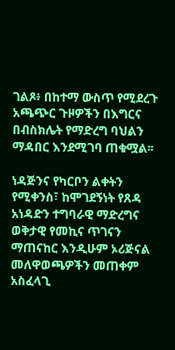ገልጾ፥ በከተማ ውስጥ የሚደረጉ አጫጭር ጉዞዎችን በእግርና በብስክሌት የማድረግ ባህልን ማዳበር እንደሚገባ ጠቁሟል፡፡

ነዳጅንና የካርቦን ልቀትን የሚቀንስ፣ ከሞገደኝነት የጸዳ አነዳድን ተግባራዊ ማድረግና ወቅታዊ የመኪና ጥገናን ማጠናከር እንዲሁም ኦሪጅናል መለዋወጫዎችን መጠቀም አስፈላጊ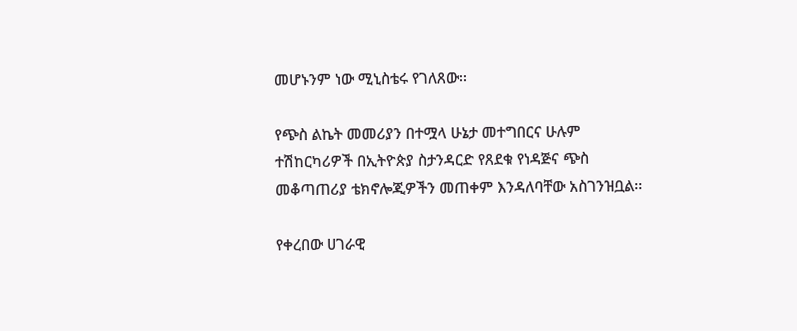መሆኑንም ነው ሚኒስቴሩ የገለጸው፡፡

የጭስ ልኬት መመሪያን በተሟላ ሁኔታ መተግበርና ሁሉም ተሽከርካሪዎች በኢትዮጵያ ስታንዳርድ የጸደቁ የነዳጅና ጭስ መቆጣጠሪያ ቴክኖሎጂዎችን መጠቀም እንዳለባቸው አስገንዝቧል፡፡

የቀረበው ሀገራዊ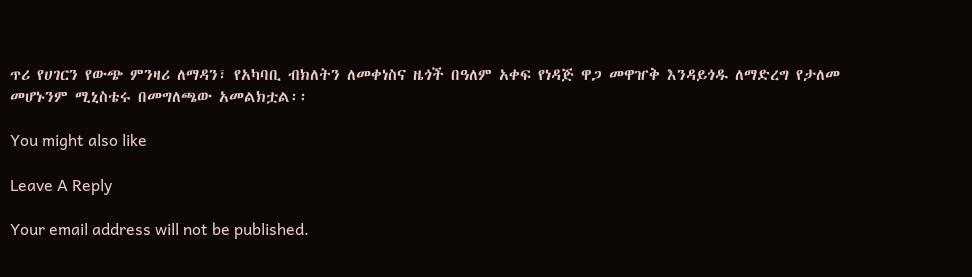ጥሪ የሀገርን የውጭ ምንዛሪ ለማዳን፣ የአካባቢ ብክለትን ለመቀነስና ዜጎች በዓለም አቀፍ የነዳጅ ዋጋ መዋዠቅ እንዳይጎዱ ለማድረግ የታለመ መሆኑንም ሚኒስቴሩ በመግለጫው አመልክቷል፡፡

You might also like

Leave A Reply

Your email address will not be published.